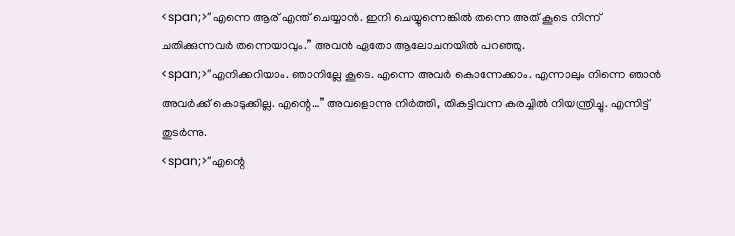<span;>”എന്നെ ആര് എന്ത് ചെയ്യാൻ. ഇനി ചെയ്യുന്നെങ്കിൽ തന്നെ അത് കൂടെ നിന്ന് ചതിക്കുന്നവർ തന്നെയാവും.” അവൻ ഏതോ ആലോചനയിൽ പറഞ്ഞു.
<span;>”എനിക്കറിയാം. ഞാനില്ലേ കൂടെ. എന്നെ അവർ കൊന്നേക്കാം. എന്നാലും നിന്നെ ഞാൻ അവർക്ക് കൊടുക്കില്ല. എന്റെ…” അവളൊന്നു നിർത്തി, തികട്ടിവന്ന കരച്ചിൽ നിയന്ത്രിച്ചു. എന്നിട്ട് തുടർന്നു.
<span;>”എന്റെ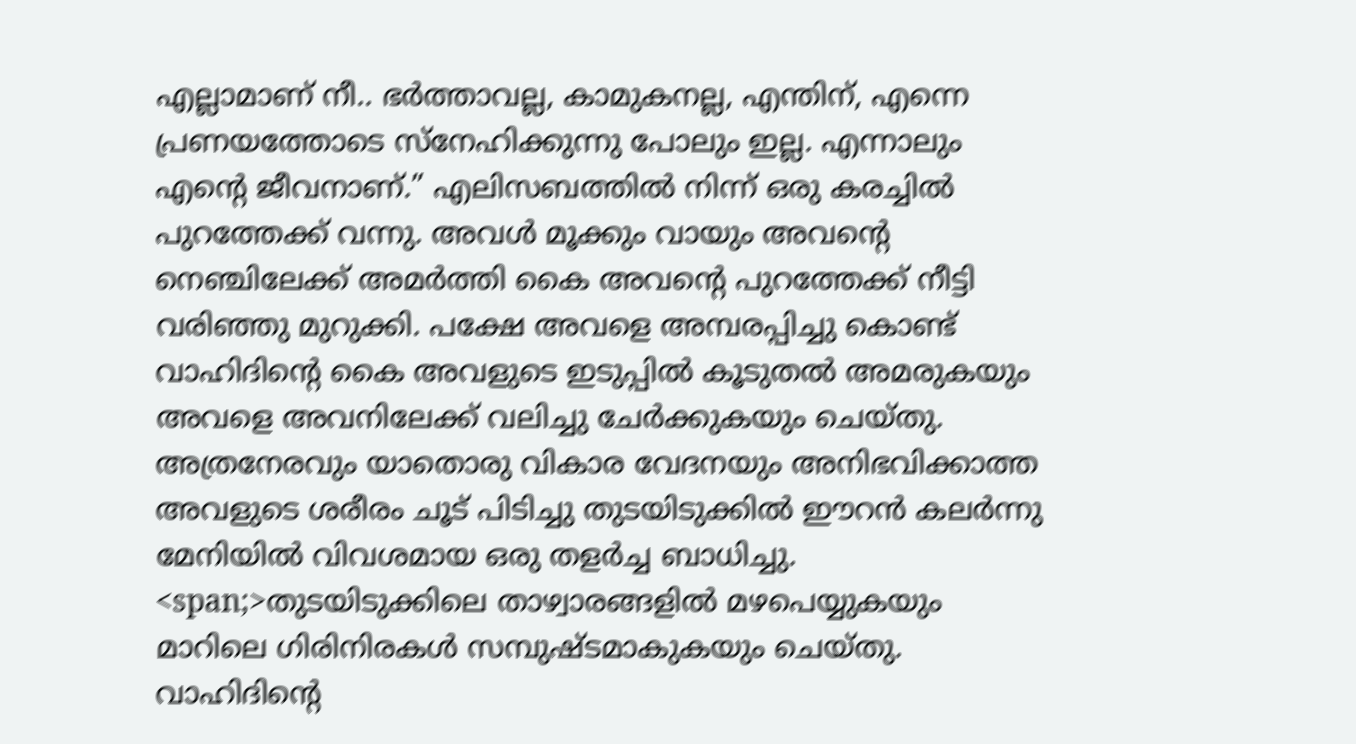എല്ലാമാണ് നീ.. ഭർത്താവല്ല, കാമുകനല്ല, എന്തിന്, എന്നെ പ്രണയത്തോടെ സ്നേഹിക്കുന്നു പോലും ഇല്ല. എന്നാലും എന്റെ ജീവനാണ്.” എലിസബത്തിൽ നിന്ന് ഒരു കരച്ചിൽ പുറത്തേക്ക് വന്നു. അവൾ മൂക്കും വായും അവന്റെ നെഞ്ചിലേക്ക് അമർത്തി കൈ അവന്റെ പുറത്തേക്ക് നീട്ടി വരിഞ്ഞു മുറുക്കി. പക്ഷേ അവളെ അമ്പരപ്പിച്ചു കൊണ്ട് വാഹിദിന്റെ കൈ അവളുടെ ഇടുപ്പിൽ കൂടുതൽ അമരുകയും അവളെ അവനിലേക്ക് വലിച്ചു ചേർക്കുകയും ചെയ്തു. അത്രനേരവും യാതൊരു വികാര വേദനയും അനിഭവിക്കാത്ത അവളുടെ ശരീരം ചൂട് പിടിച്ചു തുടയിടുക്കിൽ ഈറൻ കലർന്നു മേനിയിൽ വിവശമായ ഒരു തളർച്ച ബാധിച്ചു.
<span;>തുടയിടുക്കിലെ താഴ്വാരങ്ങളിൽ മഴപെയ്യുകയും മാറിലെ ഗിരിനിരകൾ സമ്പുഷ്ടമാകുകയും ചെയ്തു. വാഹിദിന്റെ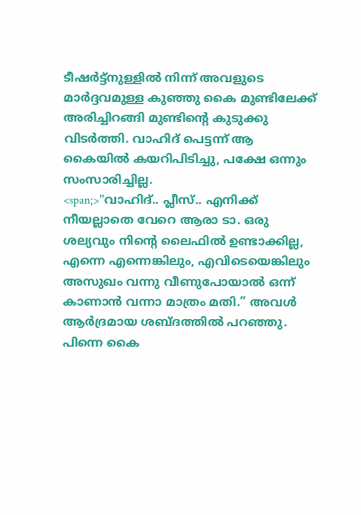ടീഷർട്ട്നുള്ളിൽ നിന്ന് അവളുടെ മാർദ്ദവമുള്ള കുഞ്ഞു കൈ മുണ്ടിലേക്ക് അരിച്ചിറങ്ങി മുണ്ടിന്റെ കുടുക്കു വിടർത്തി. വാഹിദ് പെട്ടന്ന് ആ കൈയിൽ കയറിപിടിച്ചു, പക്ഷേ ഒന്നും സംസാരിച്ചില്ല.
<span;>”വാഹിദ്.. പ്ലീസ്.. എനിക്ക് നീയല്ലാതെ വേറെ ആരാ ടാ. ഒരു ശല്യവും നിന്റെ ലൈഫിൽ ഉണ്ടാക്കില്ല, എന്നെ എന്നെങ്കിലും, എവിടെയെങ്കിലും അസുഖം വന്നു വീണുപോയാൽ ഒന്ന് കാണാൻ വന്നാ മാത്രം മതി.” അവൾ ആർദ്രമായ ശബ്ദത്തിൽ പറഞ്ഞു. പിന്നെ കൈ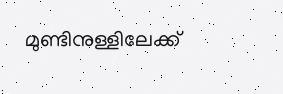മുണ്ടിനുള്ളിലേക്ക്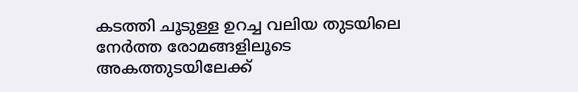കടത്തി ചൂടുള്ള ഉറച്ച വലിയ തുടയിലെ നേർത്ത രോമങ്ങളിലൂടെ അകത്തുടയിലേക്ക്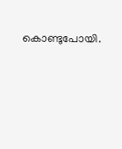കൊണ്ടുപോയി.